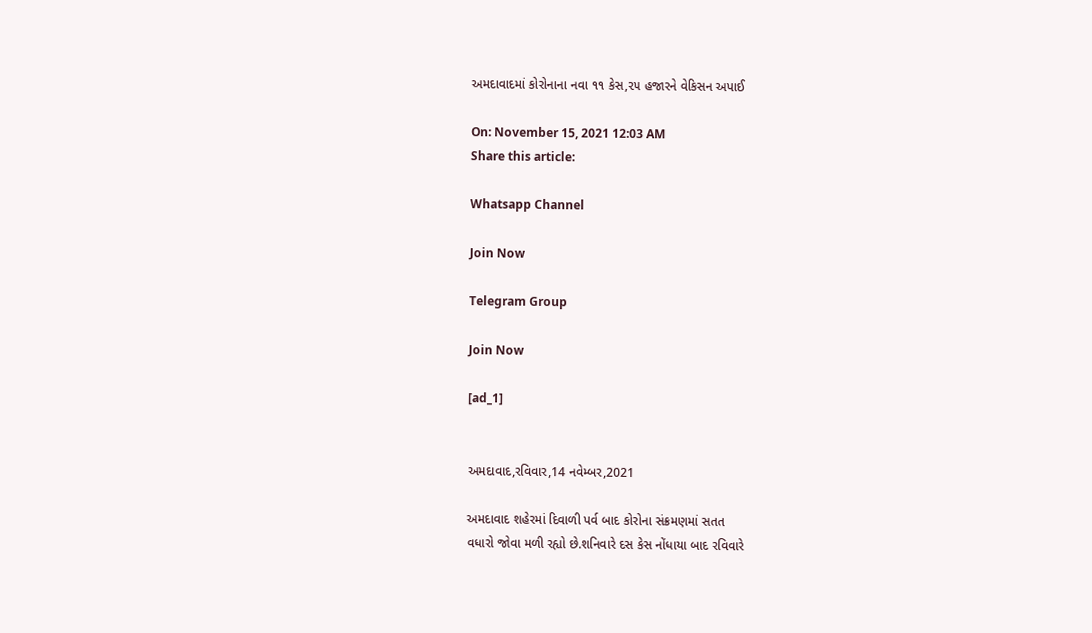અમદાવાદમાં કોરોનાના નવા ૧૧ કેસ,૨૫ હજારને વેકિસન અપાઈ

On: November 15, 2021 12:03 AM
Share this article:

Whatsapp Channel

Join Now

Telegram Group

Join Now

[ad_1]


અમદાવાદ,રવિવાર,14 નવેમ્બર,2021

અમદાવાદ શહેરમાં દિવાળી પર્વ બાદ કોરોના સંક્રમણમાં સતત
વધારો જોવા મળી રહ્યો છે.શનિવારે દસ કેસ નોંધાયા બાદ રવિવારે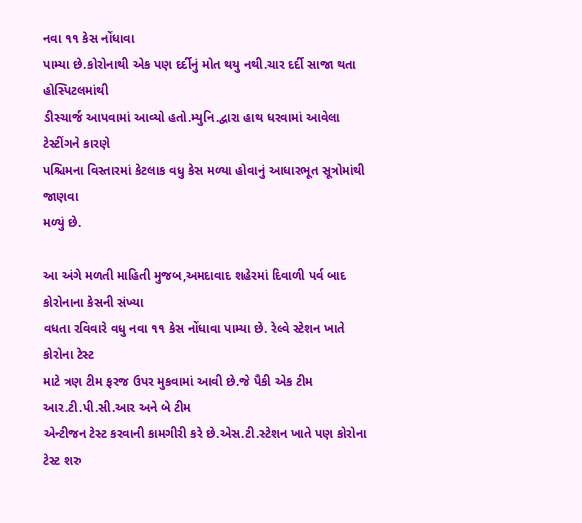નવા ૧૧ કેસ નોંધાવા
પામ્યા છે.કોરોનાથી એક પણ દર્દીનું મોત થયુ નથી.ચાર દર્દી સાજા થતા હોસ્પિટલમાંથી
ડીસ્ચાર્જ આપવામાં આવ્યો હતો.મ્યુનિ.દ્વારા હાથ ધરવામાં આવેલા ટેસ્ટીંગને કારણે
પશ્ચિમના વિસ્તારમાં કેટલાક વધુ કેસ મળ્યા હોવાનું આધારભૂત સૂત્રોમાંથી જાણવા
મળ્યું છે.

આ અંગે મળતી માહિતી મુજબ,અમદાવાદ શહેરમાં દિવાળી પર્વ બાદ કોરોનાના કેસની સંખ્યા
વધતા રવિવારે વધુ નવા ૧૧ કેસ નોંધાવા પામ્યા છે. રેલ્વે સ્ટેશન ખાતે કોરોના ટેસ્ટ
માટે ત્રણ ટીમ ફરજ ઉપર મુકવામાં આવી છે.જે પૈકી એક ટીમ આર.ટી.પી.સી.આર અને બે ટીમ
એન્ટીજન ટેસ્ટ કરવાની કામગીરી કરે છે.એસ.ટી.સ્ટેશન ખાતે પણ કોરોના ટેસ્ટ શરુ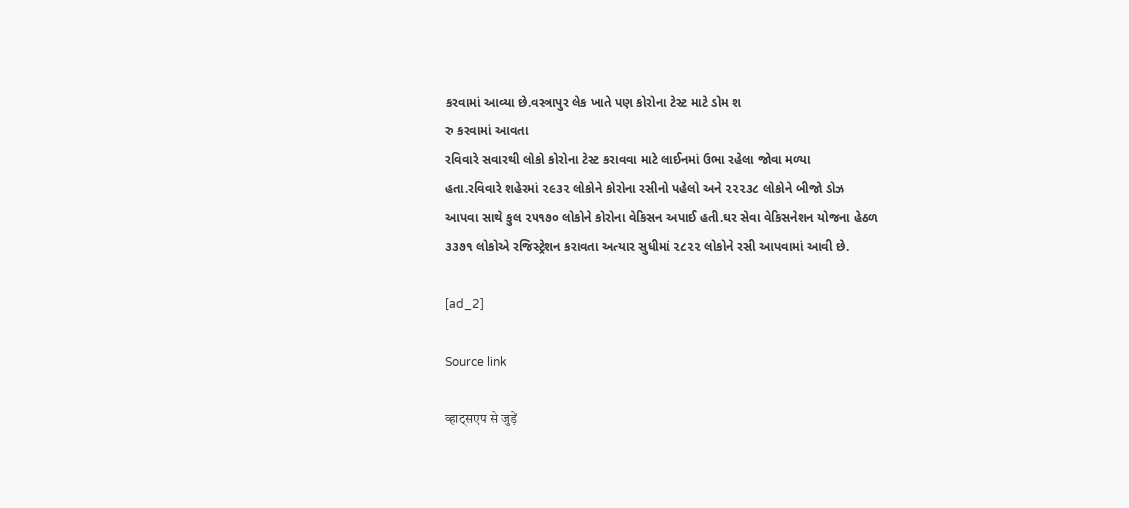કરવામાં આવ્યા છે.વસ્ત્રાપુર લેક ખાતે પણ કોરોના ટેસ્ટ માટે ડોમ શ
રુ કરવામાં આવતા
રવિવારે સવારથી લોકો કોરોના ટેસ્ટ કરાવવા માટે લાઈનમાં ઉભા રહેલા જોવા મળ્યા
હતા.રવિવારે શહેરમાં ૨૯૩૨ લોકોને કોરોના રસીનો પહેલો અને ૨૨૨૩૮ લોકોને બીજો ડોઝ
આપવા સાથે કુલ ૨૫૧૭૦ લોકોને કોરોના વેકિસન અપાઈ હતી.ઘર સેવા વેકિસનેશન યોજના હેઠળ
૩૩૭૧ લોકોએ રજિસ્ટ્રેશન કરાવતા અત્યાર સુધીમાં ૨૮૨૨ લોકોને રસી આપવામાં આવી છે.

[ad_2]

Source link

व्हाट्सएप से जुड़ें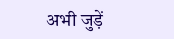अभी जुड़ें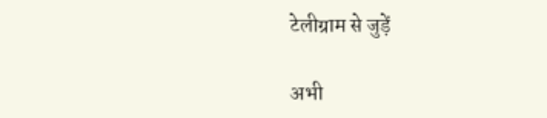टेलीग्राम से जुड़ें

अभी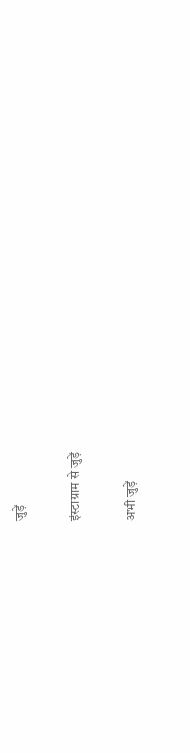जुड़ें

इंस्टाग्राम से जुड़ें

अभी जुड़ें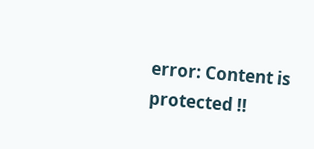error: Content is protected !!